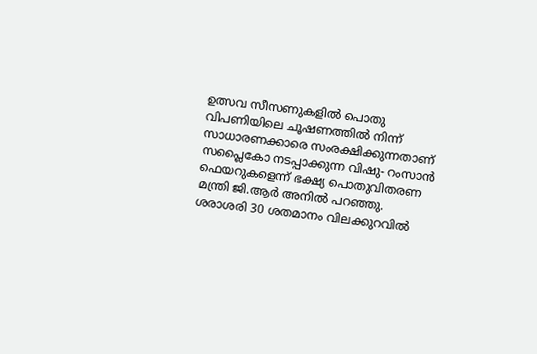ഉത്സവ സീസണുകളില്‍ പൊതു വിപണിയിലെ ചൂഷണത്തില്‍ നിന്ന് സാധാരണക്കാരെ സംരക്ഷിക്കുന്നതാണ് സപ്ലൈകോ നടപ്പാക്കുന്ന വിഷു- റംസാന്‍ ഫെയറുകളെന്ന് ഭക്ഷ്യ പൊതുവിതരണ മന്ത്രി ജി.ആര്‍ അനില്‍ പറഞ്ഞു. ശരാശരി 30 ശതമാനം വിലക്കുറവില്‍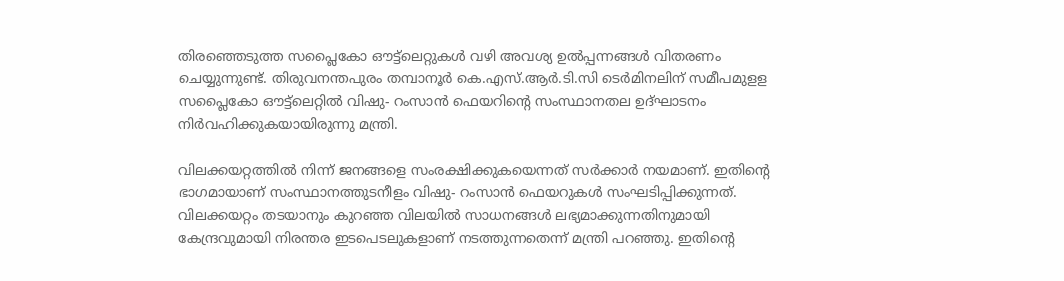തിരഞ്ഞെടുത്ത സപ്ലൈകോ ഔട്ട്ലെറ്റുകള്‍ വഴി അവശ്യ ഉല്‍പ്പന്നങ്ങള്‍ വിതരണം ചെയ്യുന്നുണ്ട്. തിരുവനന്തപുരം തമ്പാനൂര്‍ കെ.എസ്.ആര്‍.ടി.സി ടെര്‍മിനലിന് സമീപമുളള സപ്ലൈകോ ഔട്ട്ലെറ്റില്‍ വിഷു- റംസാന്‍ ഫെയറിന്റെ സംസ്ഥാനതല ഉദ്ഘാടനം നിര്‍വഹിക്കുകയായിരുന്നു മന്ത്രി.

വിലക്കയറ്റത്തില്‍ നിന്ന് ജനങ്ങളെ സംരക്ഷിക്കുകയെന്നത് സര്‍ക്കാര്‍ നയമാണ്. ഇതിന്റെ ഭാഗമായാണ് സംസ്ഥാനത്തുടനീളം വിഷു- റംസാന്‍ ഫെയറുകള്‍ സംഘടിപ്പിക്കുന്നത്. വിലക്കയറ്റം തടയാനും കുറഞ്ഞ വിലയില്‍ സാധനങ്ങള്‍ ലഭ്യമാക്കുന്നതിനുമായി കേന്ദ്രവുമായി നിരന്തര ഇടപെടലുകളാണ് നടത്തുന്നതെന്ന് മന്ത്രി പറഞ്ഞു. ഇതിന്റെ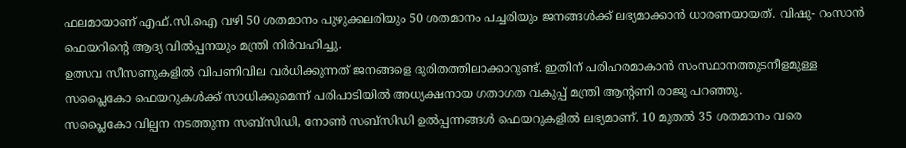ഫലമായാണ് എഫ്.സി.ഐ വഴി 50 ശതമാനം പുഴുക്കലരിയും 50 ശതമാനം പച്ചരിയും ജനങ്ങള്‍ക്ക് ലഭ്യമാക്കാന്‍ ധാരണയായത്. വിഷു- റംസാന്‍ ഫെയറിന്റെ ആദ്യ വില്‍പ്പനയും മന്ത്രി നിര്‍വഹിച്ചു.
ഉത്സവ സീസണുകളില്‍ വിപണിവില വര്‍ധിക്കുന്നത് ജനങ്ങളെ ദുരിതത്തിലാക്കാറുണ്ട്. ഇതിന് പരിഹരമാകാന്‍ സംസ്ഥാനത്തുടനീളമുള്ള സപ്ലൈകോ ഫെയറുകള്‍ക്ക് സാധിക്കുമെന്ന് പരിപാടിയില്‍ അധ്യക്ഷനായ ഗതാഗത വകുപ്പ് മന്ത്രി ആന്റണി രാജു പറഞ്ഞു.
സപ്ലൈകോ വില്പന നടത്തുന്ന സബ്സിഡി, നോണ്‍ സബ്സിഡി ഉല്‍പ്പന്നങ്ങള്‍ ഫെയറുകളില്‍ ലഭ്യമാണ്. 10 മുതല്‍ 35 ശതമാനം വരെ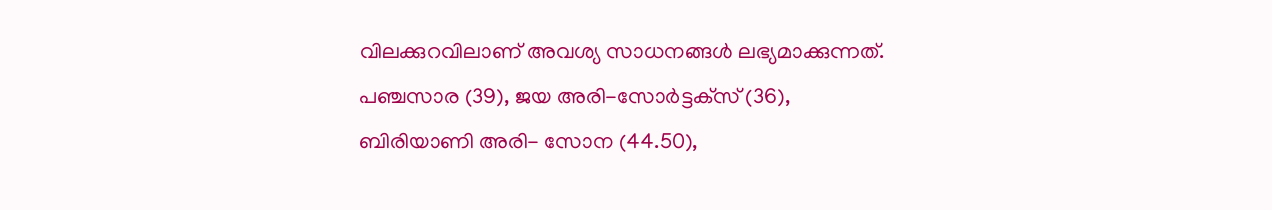വിലക്കുറവിലാണ് അവശ്യ സാധനങ്ങള്‍ ലഭ്യമാക്കുന്നത്. പഞ്ചസാര (39), ജയ അരി-സോര്‍ട്ടക്‌സ് (36), ബിരിയാണി അരി- സോന (44.50),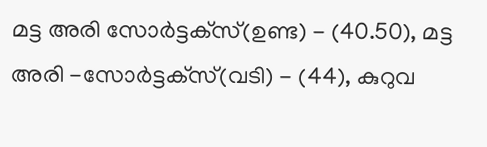മട്ട അരി സോര്‍ട്ടക്‌സ്(ഉണ്ട) - (40.50), മട്ട അരി -സോര്‍ട്ടക്‌സ്(വടി) - (44), കുറുവ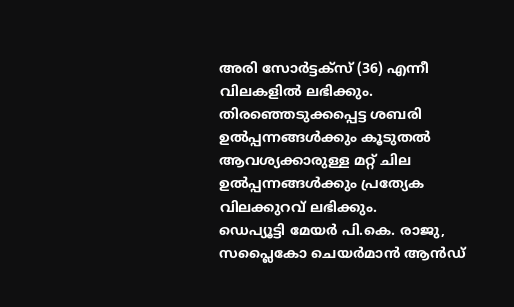അരി സോര്‍ട്ടക്‌സ് (36) എന്നീ വിലകളില്‍ ലഭിക്കും. തിരഞ്ഞെടുക്കപ്പെട്ട ശബരി ഉല്‍പ്പന്നങ്ങള്‍ക്കും കൂടുതല്‍ ആവശ്യക്കാരുള്ള മറ്റ് ചില ഉല്‍പ്പന്നങ്ങള്‍ക്കും പ്രത്യേക വിലക്കുറവ് ലഭിക്കും.
ഡെപ്യൂട്ടി മേയര്‍ പി.കെ. രാജു, സപ്ലൈകോ ചെയര്‍മാന്‍ ആന്‍ഡ്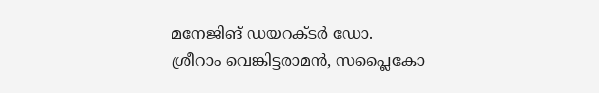മനേജിങ് ഡയറക്ടര്‍ ഡോ. ശ്രീറാം വെങ്കിട്ടരാമന്‍, സപ്ലൈകോ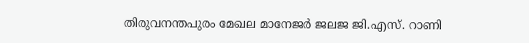തിരുവനന്തപുരം മേഖല മാനേജര്‍ ജലജ ജി.എസ്. റാണി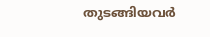തുടങ്ങിയവര്‍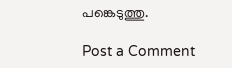പങ്കെടുത്തു.

Post a Comment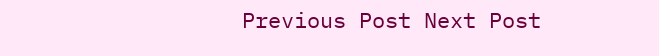Previous Post Next Post